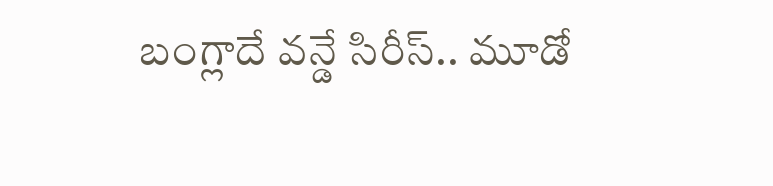బంగ్లాదే వన్డే సిరీస్‌‌‌‌.. మూడో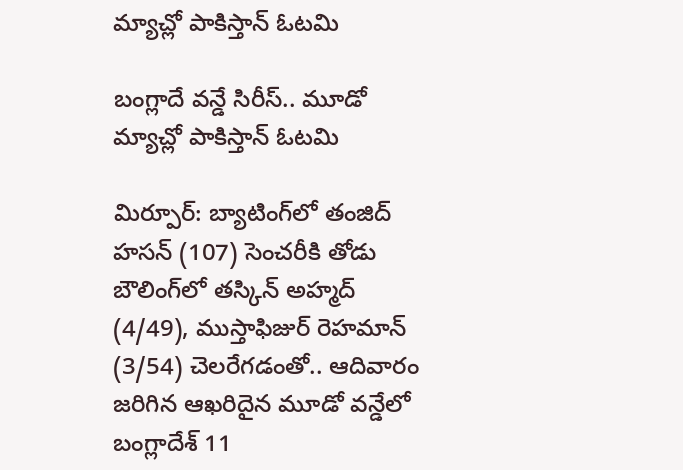మ్యాచ్లో పాకిస్తాన్ ఓటమి

బంగ్లాదే వన్డే సిరీస్‌‌‌‌.. మూడో మ్యాచ్లో పాకిస్తాన్ ఓటమి

మిర్పూర్‌‌‌‌: బ్యాటింగ్‌‌‌‌లో తంజిద్‌‌‌‌ హసన్‌‌‌‌ (107) సెంచరీకి తోడు బౌలింగ్‌‌‌‌లో తస్కిన్‌‌‌‌ అహ్మద్‌‌‌‌ (4/49), ముస్తాఫిజుర్‌‌‌‌ రెహమాన్‌‌‌‌ (3/54) చెలరేగడంతో.. ఆదివారం జరిగిన ఆఖరిదైన మూడో వన్డేలో బంగ్లాదేశ్‌‌‌‌ 11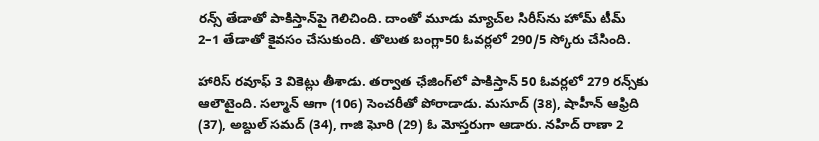రన్స్‌‌‌‌ తేడాతో పాకిస్తాన్‌‌‌‌పై గెలిచింది. దాంతో మూడు మ్యాచ్‌‌‌‌ల సిరీస్‌‌‌‌ను హోమ్‌‌‌‌ టీమ్‌‌‌‌ 2–1 తేడాతో కైవసం చేసుకుంది. తొలుత బంగ్లా50 ఓవర్లలో 290/5 స్కోరు చేసింది.

హారిస్‌‌‌‌ రవూఫ్‌‌‌‌ 3 వికెట్లు తీశాడు. తర్వాత ఛేజింగ్‌‌‌‌లో పాకిస్తాన్‌‌‌‌ 50 ఓవర్లలో 279 రన్స్‌‌‌‌కు ఆలౌటైంది. సల్మాన్‌‌‌‌ ఆగా (106) సెంచరీతో పోరాడాడు. మసూద్‌‌‌‌ (38), షాహీన్‌‌‌‌ ఆఫ్రిది (37), అబ్దుల్‌‌‌‌ సమద్‌‌‌‌ (34), గాజి ఘోరి (29) ఓ మోస్తరుగా ఆడారు. నహిద్‌‌‌‌ రాణా 2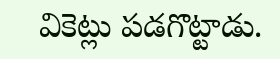వికెట్లు పడగొట్టాడు.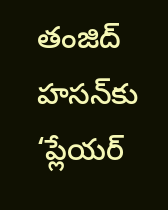తంజిద్‌‌‌‌ హసన్‌‌‌‌కు ‘ప్లేయర్‌‌‌‌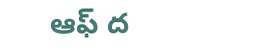ఆఫ్‌‌‌‌ ద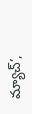మ్యాచ్‌‌‌‌’,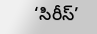‘సిరీస్‌‌‌‌’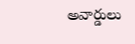అవార్డులు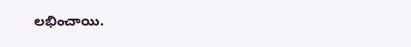లభించాయి.